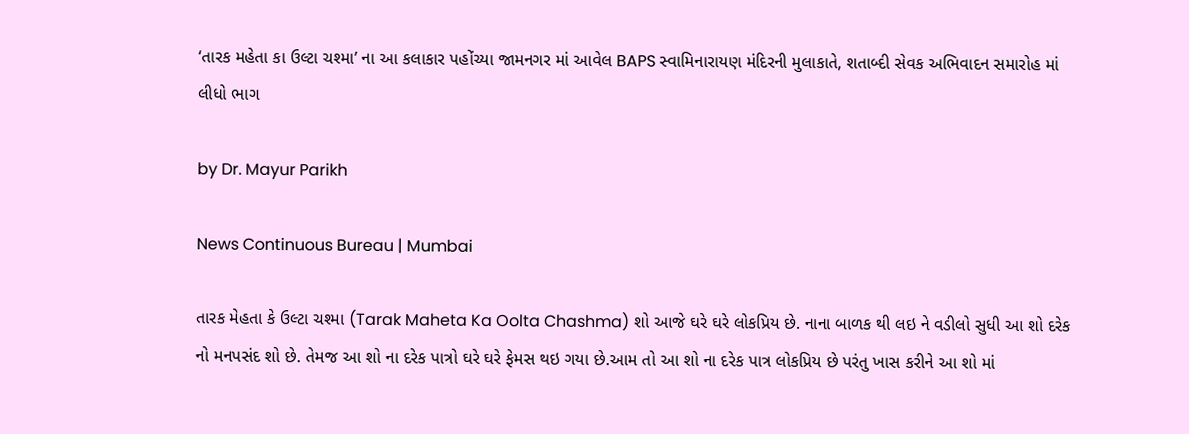‘તારક મહેતા કા ઉલ્ટા ચશ્મા’ ના આ કલાકાર પહોંચ્યા જામનગર માં આવેલ BAPS સ્વામિનારાયણ મંદિરની મુલાકાતે, શતાબ્દી સેવક અભિવાદન સમારોહ માં લીધો ભાગ

by Dr. Mayur Parikh

News Continuous Bureau | Mumbai

તારક મેહતા કે ઉલ્ટા ચશ્મા (Tarak Maheta Ka Oolta Chashma) શો આજે ઘરે ઘરે લોકપ્રિય છે. નાના બાળક થી લઇ ને વડીલો સુધી આ શો દરેક નો મનપસંદ શો છે. તેમજ આ શો ના દરેક પાત્રો ઘરે ઘરે ફેમસ થઇ ગયા છે.આમ તો આ શો ના દરેક પાત્ર લોકપ્રિય છે પરંતુ ખાસ કરીને આ શો માં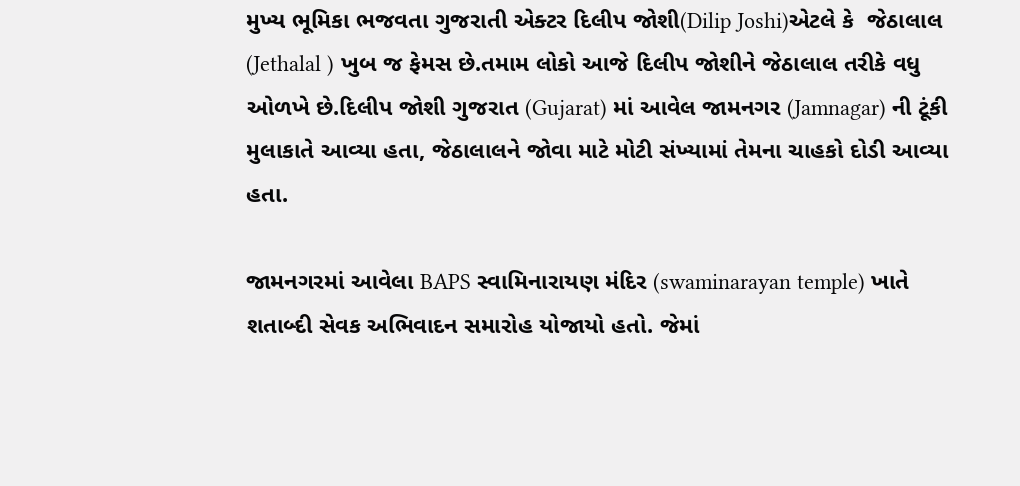મુખ્ય ભૂમિકા ભજવતા ગુજરાતી એક્ટર દિલીપ જોશી(Dilip Joshi)એટલે કે  જેઠાલાલ (Jethalal ) ખુબ જ ફેમસ છે.તમામ લોકો આજે દિલીપ જોશીને જેઠાલાલ તરીકે વધુ ઓળખે છે.દિલીપ જોશી ગુજરાત (Gujarat) માં આવેલ જામનગર (Jamnagar) ની ટૂંકી મુલાકાતે આવ્યા હતા, જેઠાલાલને જોવા માટે મોટી સંખ્યામાં તેમના ચાહકો દોડી આવ્યા હતા.

જામનગરમાં આવેલા BAPS સ્વામિનારાયણ મંદિર (swaminarayan temple) ખાતે શતાબ્દી સેવક અભિવાદન સમારોહ યોજાયો હતો. જેમાં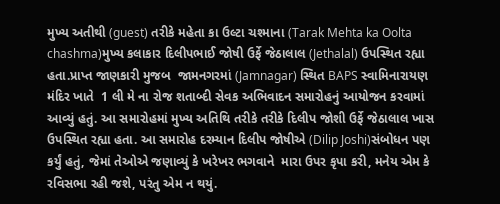મુખ્ય અતીથી (guest) તરીકે મહેતા કા ઉલ્ટા ચશ્માના (Tarak Mehta ka Oolta chashma)મુખ્ય કલાકાર દિલીપભાઈ જોષી ઉર્ફે જેઠાલાલ (Jethalal) ઉપસ્થિત રહ્યા હતા.પ્રાપ્ત જાણકારી મુજબ  જામનગરમાં (Jamnagar) સ્થિત BAPS સ્વામિનારાયણ મંદિર ખાતે  1 લી મે ના રોજ શતાબ્દી સેવક અભિવાદન સમારોહનું આયોજન કરવામાં આવ્યું હતું. આ સમારોહમાં મુખ્ય અતિથિ તરીકે તરીકે દિલીપ જોશી ઉર્ફે જેઠાલાલ ખાસ ઉપસ્થિત રહ્યા હતા. આ સમારોહ દરમ્યાન દિલીપ જોષીએ (Dilip Joshi)સંબોધન પણ કર્યું હતું, જેમાં તેઓએ જણાવ્યું કે ખરેખર ભગવાને  મારા ઉપર કૃપા કરી, મનેય એમ કે રવિસભા રહી જશે, પરંતુ એમ ન થયું.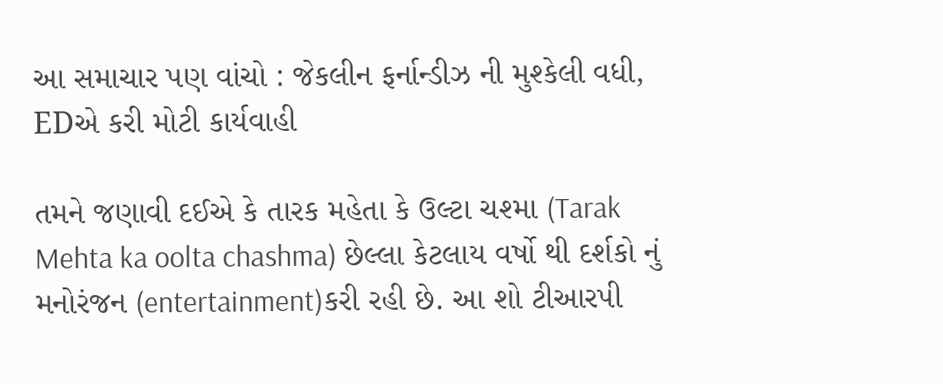આ સમાચાર પણ વાંચો : જેકલીન ફર્નાન્ડીઝ ની મુશ્કેલી વધી, EDએ કરી મોટી કાર્યવાહી

તમને જણાવી દઈએ કે તારક મહેતા કે ઉલ્ટા ચશ્મા (Tarak Mehta ka oolta chashma) છેલ્લા કેટલાય વર્ષો થી દર્શકો નું મનોરંજન (entertainment)કરી રહી છે. આ શો ટીઆરપી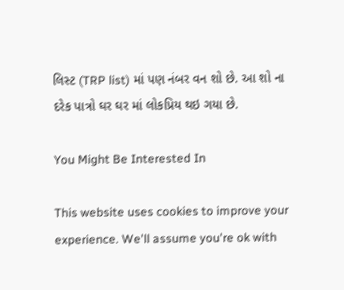લિસ્ટ (TRP list) માં પણ નંબર વન શો છે. આ શો ના દરેક પાત્રો ઘર ઘર માં લોકપ્રિય થઇ ગયા છે.

You Might Be Interested In

This website uses cookies to improve your experience. We'll assume you're ok with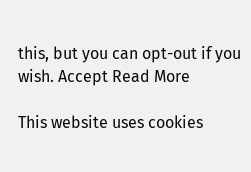this, but you can opt-out if you wish. Accept Read More

This website uses cookies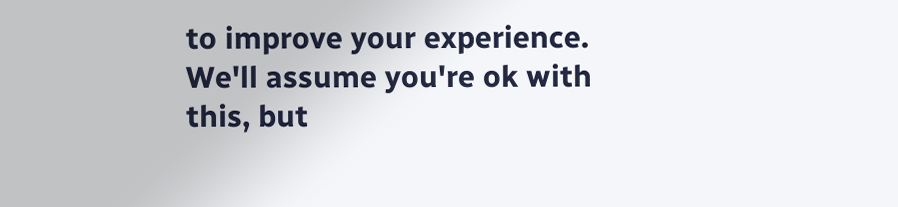to improve your experience. We'll assume you're ok with this, but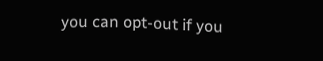you can opt-out if you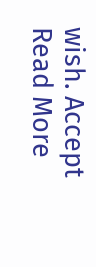wish. Accept Read More